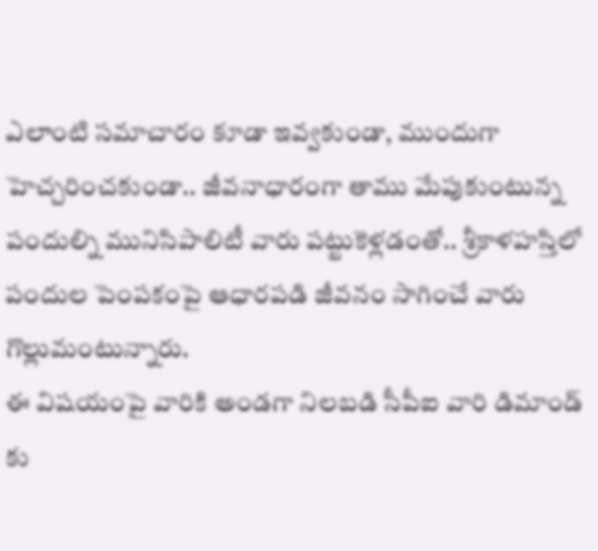ఎలాంటి సమాచారం కూడా ఇవ్వకుండా, ముందుగా హెచ్చరించకుండా.. జీవనాధారంగా తాము మేపుకుంటున్న పందుల్ని మునిసిపాలిటీ వారు పట్టుకెళ్లడంతో.. శ్రీకాళహస్తిలో పందుల పెంపకంపై ఆధారపడి జీవనం సాగించే వారు గొల్లుమంటున్నారు.
ఈ విషయంపై వారికి అండగా నిలబడి సీపీఐ వారి డిమాండ్ కు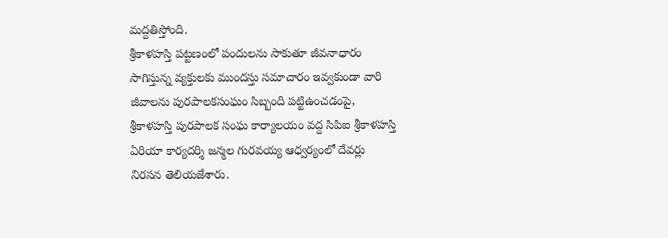మద్దతిస్తోంది.
శ్రీకాళహస్తి పట్టణంలో పందులను సాకుతూ జీవనాధారం సాగిస్తున్న వ్యక్తులకు ముందస్తు సమాచారం ఇవ్వకుండా వారి జీవాలను పురపాలకసంఘం సిబ్బంది పట్టిఉంచడంపై, శ్రీకాళహస్తి పురపాలక సంఘ కార్యాలయం వద్ద సిపిఐ శ్రీకాళహస్తి ఏరియా కార్యదర్శి జన్మల గురవయ్య ఆధ్వర్యంలో దేవర్లు నిరసన తెలియజేశారు.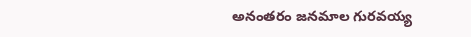అనంతరం జనమాల గురవయ్య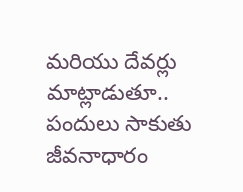మరియు దేవర్లు మాట్లాడుతూ.. పందులు సాకుతు జీవనాధారం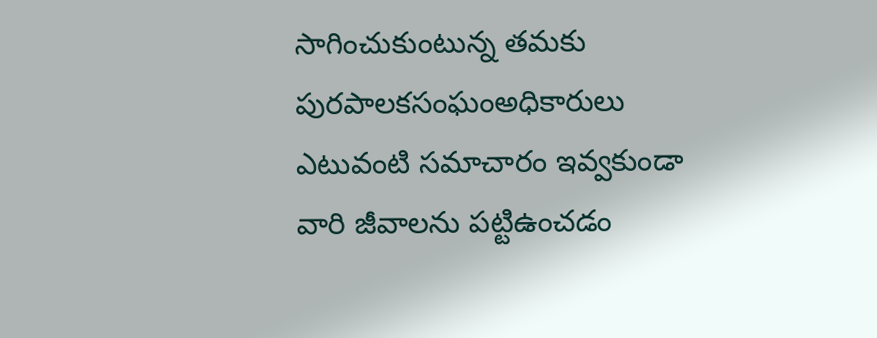సాగించుకుంటున్న తమకు పురపాలకసంఘంఅధికారులు ఎటువంటి సమాచారం ఇవ్వకుండా వారి జీవాలను పట్టిఉంచడం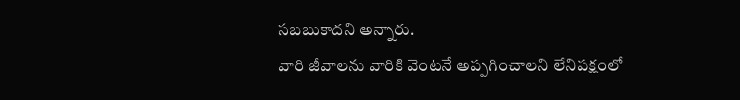సబబుకాదని అన్నారు.
వారి జీవాలను వారికి వెంటనే అప్పగించాలని లేనిపక్షంలో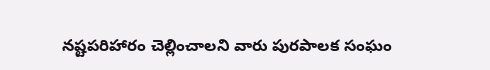నష్టపరిహారం చెల్లించాలని వారు పురపాలక సంఘం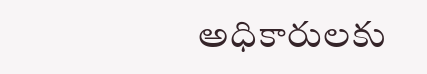అధికారులకు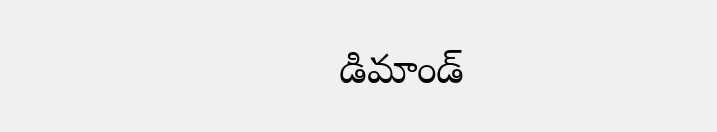డిమాండ్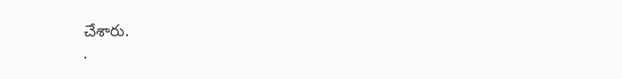చేశారు.
.